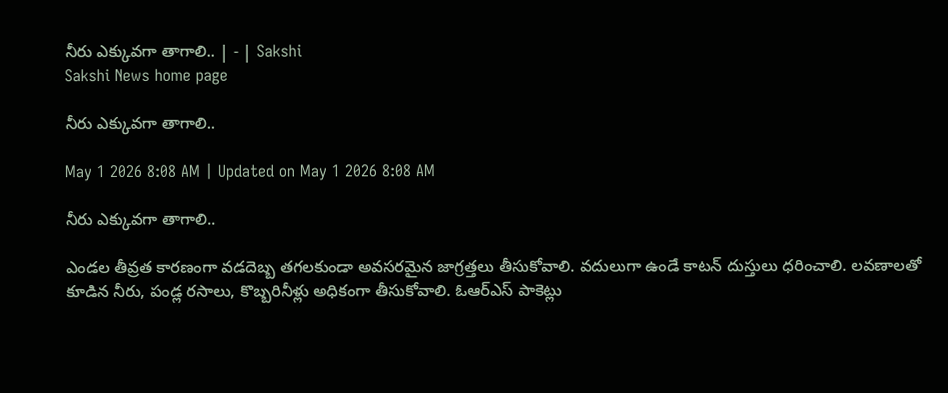నీరు ఎక్కువగా తాగాలి.. | - | Sakshi
Sakshi News home page

నీరు ఎక్కువగా తాగాలి..

May 1 2026 8:08 AM | Updated on May 1 2026 8:08 AM

నీరు ఎక్కువగా తాగాలి..

ఎండల తీవ్రత కారణంగా వడదెబ్బ తగలకుండా అవసరమైన జాగ్రత్తలు తీసుకోవాలి. వదులుగా ఉండే కాటన్‌ దుస్తులు ధరించాలి. లవణాలతో కూడిన నీరు, పండ్ల రసాలు, కొబ్బరినీళ్లు అధికంగా తీసుకోవాలి. ఓఆర్‌ఎస్‌ పాకెట్లు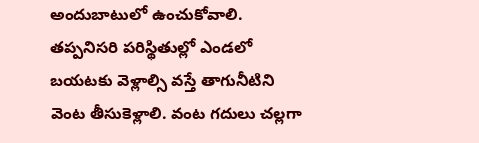అందుబాటులో ఉంచుకోవాలి. తప్పనిసరి పరిస్థితుల్లో ఎండలో బయటకు వెళ్లాల్సి వస్తే తాగునీటిని వెంట తీసుకెళ్లాలి. వంట గదులు చల్లగా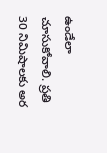ఉండేలా చూసుకోవాలి. ప్రతి 30 నిమిషాలకు అర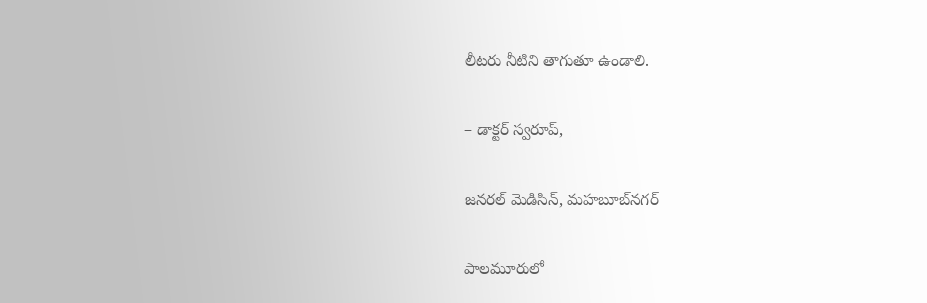లీటరు నీటిని తాగుతూ ఉండాలి.

– డాక్టర్‌ స్వరూప్‌,

జనరల్‌ మెడిసిన్‌, మహబూబ్‌నగర్‌

పాలమూరులో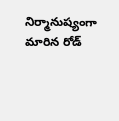నిర్మానుష్యంగా మారిన రోడ్‌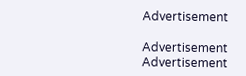Advertisement

Advertisement
Advertisement